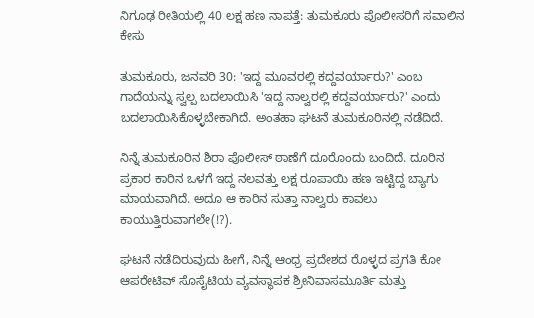ನಿಗೂಢ ರೀತಿಯಲ್ಲಿ 40 ಲಕ್ಷ ಹಣ ನಾಪತ್ತೆ: ತುಮಕೂರು ಪೊಲೀಸರಿಗೆ ಸವಾಲಿನ ಕೇಸು

ತುಮಕೂರು, ಜನವರಿ 30: 'ಇದ್ದ ಮೂವರಲ್ಲಿ ಕದ್ದವರ್ಯಾರು?' ಎಂಬ ಗಾದೆಯನ್ನು ಸ್ವಲ್ಪ ಬದಲಾಯಿಸಿ 'ಇದ್ದ ನಾಲ್ವರಲ್ಲಿ ಕದ್ದವರ್ಯಾರು?' ಎಂದು ಬದಲಾಯಿಸಿಕೊಳ್ಳಬೇಕಾಗಿದೆ. ಅಂತಹಾ ಘಟನೆ ತುಮಕೂರಿನಲ್ಲಿ ನಡೆದಿದೆ.

ನಿನ್ನೆ ತುಮಕೂರಿನ ಶಿರಾ ಪೊಲೀಸ್ ಠಾಣೆಗೆ ದೂರೊಂದು ಬಂದಿದೆ. ದೂರಿನ ಪ್ರಕಾರ ಕಾರಿನ ಒಳಗೆ ಇದ್ದ ನಲವತ್ತು ಲಕ್ಷ ರೂಪಾಯಿ ಹಣ ಇಟ್ಟಿದ್ದ ಬ್ಯಾಗು ಮಾಯವಾಗಿದೆ. ಅದೂ ಆ ಕಾರಿನ ಸುತ್ತಾ ನಾಲ್ವರು ಕಾವಲು ಕಾಯುತ್ತಿರುವಾಗಲೇ(!?).

ಘಟನೆ ನಡೆದಿರುವುದು ಹೀಗೆ, ನಿನ್ನೆ ಆಂಧ್ರ ಪ್ರದೇಶದ ರೊಳ್ಳದ ಪ್ರಗತಿ ಕೋ ಆಪರೇಟಿವ್ ಸೊಸೈಟಿಯ ವ್ಯವಸ್ಥಾಪಕ ಶ್ರೀನಿವಾಸಮೂರ್ತಿ ಮತ್ತು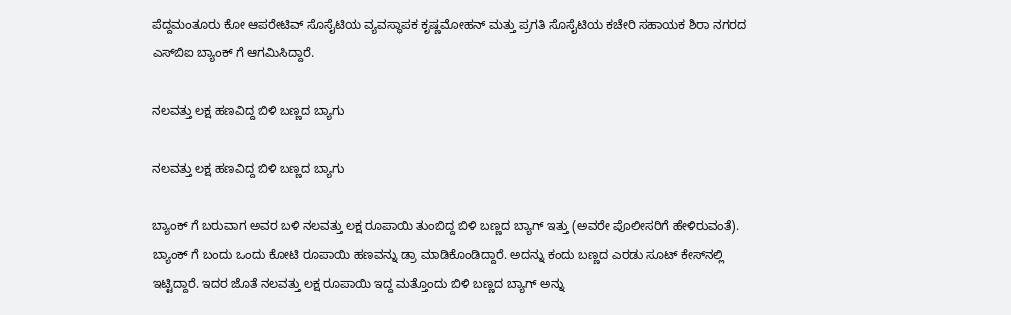ಪೆದ್ದಮಂತೂರು ಕೋ ಆಪರೇಟಿವ್ ಸೊಸೈಟಿಯ ವ್ಯವಸ್ಥಾಪಕ ಕೃಷ್ಣಮೋಹನ್ ಮತ್ತು ಪ್ರಗತಿ ಸೊಸೈಟಿಯ ಕಚೇರಿ ಸಹಾಯಕ ಶಿರಾ ನಗರದ ಎಸ್‌ಬಿಐ ಬ್ಯಾಂಕ್‌ ಗೆ ಆಗಮಿಸಿದ್ದಾರೆ.

ನಲವತ್ತು ಲಕ್ಷ ಹಣವಿದ್ದ ಬಿಳಿ ಬಣ್ಣದ ಬ್ಯಾಗು

ನಲವತ್ತು ಲಕ್ಷ ಹಣವಿದ್ದ ಬಿಳಿ ಬಣ್ಣದ ಬ್ಯಾಗು

ಬ್ಯಾಂಕ್‌ ಗೆ ಬರುವಾಗ ಅವರ ಬಳಿ ನಲವತ್ತು ಲಕ್ಷ ರೂಪಾಯಿ ತುಂಬಿದ್ದ ಬಿಳಿ ಬಣ್ಣದ ಬ್ಯಾಗ್ ಇತ್ತು (ಅವರೇ ಪೊಲೀಸರಿಗೆ ಹೇಳಿರುವಂತೆ). ಬ್ಯಾಂಕ್‌ ಗೆ ಬಂದು ಒಂದು ಕೋಟಿ ರೂಪಾಯಿ ಹಣವನ್ನು ಡ್ರಾ ಮಾಡಿಕೊಂಡಿದ್ದಾರೆ. ಅದನ್ನು ಕಂದು ಬಣ್ಣದ ಎರಡು ಸೂಟ್‌ ಕೇಸ್‌ನಲ್ಲಿ ಇಟ್ಟಿದ್ದಾರೆ. ಇದರ ಜೊತೆ ನಲವತ್ತು ಲಕ್ಷ ರೂಪಾಯಿ ಇದ್ದ ಮತ್ತೊಂದು ಬಿಳಿ ಬಣ್ಣದ ಬ್ಯಾಗ್ ಅನ್ನು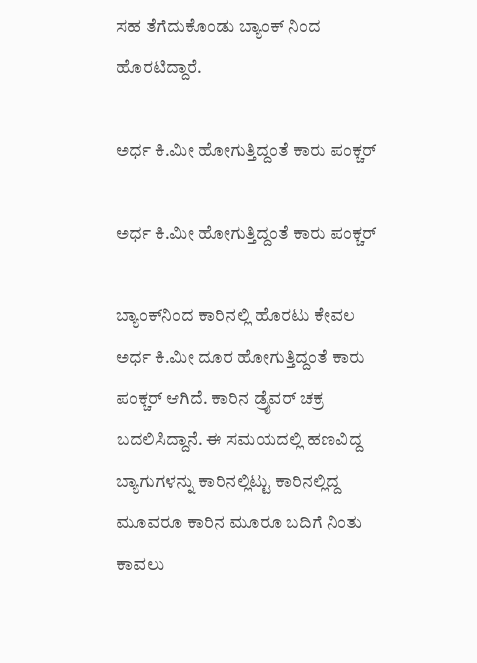ಸಹ ತೆಗೆದುಕೊಂಡು ಬ್ಯಾಂಕ್‌ ನಿಂದ ಹೊರಟಿದ್ದಾರೆ.

ಅರ್ಧ ಕಿ.ಮೀ ಹೋಗುತ್ತಿದ್ದಂತೆ ಕಾರು ಪಂಕ್ಚರ್‌

ಅರ್ಧ ಕಿ.ಮೀ ಹೋಗುತ್ತಿದ್ದಂತೆ ಕಾರು ಪಂಕ್ಚರ್‌

ಬ್ಯಾಂಕ್‌ನಿಂದ ಕಾರಿನಲ್ಲಿ ಹೊರಟು ಕೇವಲ ಅರ್ಧ ಕಿ.ಮೀ ದೂರ ಹೋಗುತ್ತಿದ್ದಂತೆ ಕಾರು ಪಂಕ್ಚರ್ ಆಗಿದೆ. ಕಾರಿನ ಡ್ರೈವರ್ ಚಕ್ರ ಬದಲಿಸಿದ್ದಾನೆ. ಈ ಸಮಯದಲ್ಲಿ ಹಣವಿದ್ದ ಬ್ಯಾಗುಗಳನ್ನು ಕಾರಿನಲ್ಲಿಟ್ಟು ಕಾರಿನಲ್ಲಿದ್ದ ಮೂವರೂ ಕಾರಿನ ಮೂರೂ ಬದಿಗೆ ನಿಂತು ಕಾವಲು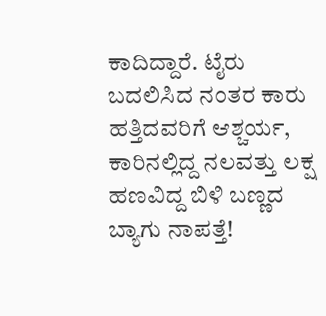ಕಾದಿದ್ದಾರೆ. ಟೈರು ಬದಲಿಸಿದ ನಂತರ ಕಾರು ಹತ್ತಿದವರಿಗೆ ಆಶ್ಚರ್ಯ, ಕಾರಿನಲ್ಲಿದ್ದ ನಲವತ್ತು ಲಕ್ಷ ಹಣವಿದ್ದ ಬಿಳಿ ಬಣ್ಣದ ಬ್ಯಾಗು ನಾಪತ್ತೆ!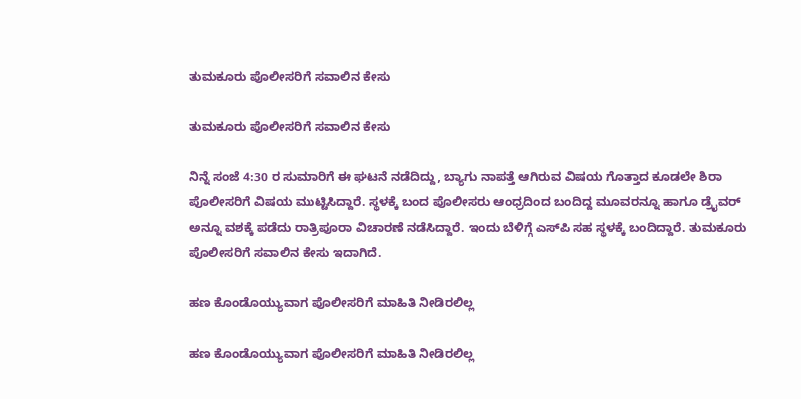ತುಮಕೂರು ಪೊಲೀಸರಿಗೆ ಸವಾಲಿನ ಕೇಸು

ತುಮಕೂರು ಪೊಲೀಸರಿಗೆ ಸವಾಲಿನ ಕೇಸು

ನಿನ್ನೆ ಸಂಜೆ 4:30 ರ ಸುಮಾರಿಗೆ ಈ ಘಟನೆ ನಡೆದಿದ್ದು, ಬ್ಯಾಗು ನಾಪತ್ತೆ ಆಗಿರುವ ವಿಷಯ ಗೊತ್ತಾದ ಕೂಡಲೇ ಶಿರಾ ಪೊಲೀಸರಿಗೆ ವಿಷಯ ಮುಟ್ಟಿಸಿದ್ದಾರೆ. ಸ್ಥಳಕ್ಕೆ ಬಂದ ಪೊಲೀಸರು ಆಂಧ್ರದಿಂದ ಬಂದಿದ್ದ ಮೂವರನ್ನೂ ಹಾಗೂ ಡ್ರೈವರ್‌ ಅನ್ನೂ ವಶಕ್ಕೆ ಪಡೆದು ರಾತ್ರಿಪೂರಾ ವಿಚಾರಣೆ ನಡೆಸಿದ್ದಾರೆ. ಇಂದು ಬೆಳಿಗ್ಗೆ ಎಸ್‌ಪಿ ಸಹ ಸ್ಥಳಕ್ಕೆ ಬಂದಿದ್ದಾರೆ. ತುಮಕೂರು ಪೊಲೀಸರಿಗೆ ಸವಾಲಿನ ಕೇಸು ಇದಾಗಿದೆ.

ಹಣ ಕೊಂಡೊಯ್ಯುವಾಗ ಪೊಲೀಸರಿಗೆ ಮಾಹಿತಿ ನೀಡಿರಲಿಲ್ಲ

ಹಣ ಕೊಂಡೊಯ್ಯುವಾಗ ಪೊಲೀಸರಿಗೆ ಮಾಹಿತಿ ನೀಡಿರಲಿಲ್ಲ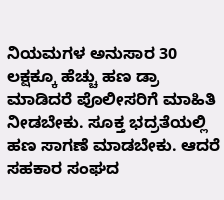ನಿಯಮಗಳ ಅನುಸಾರ 30 ಲಕ್ಷಕ್ಕೂ ಹೆಚ್ಚು ಹಣ ಡ್ರಾ ಮಾಡಿದರೆ ಪೊಲೀಸರಿಗೆ ಮಾಹಿತಿ ನೀಡಬೇಕು. ಸೂಕ್ತ ಭದ್ರತೆಯಲ್ಲಿ ಹಣ ಸಾಗಣೆ ಮಾಡಬೇಕು. ಆದರೆ ಸಹಕಾರ ಸಂಘದ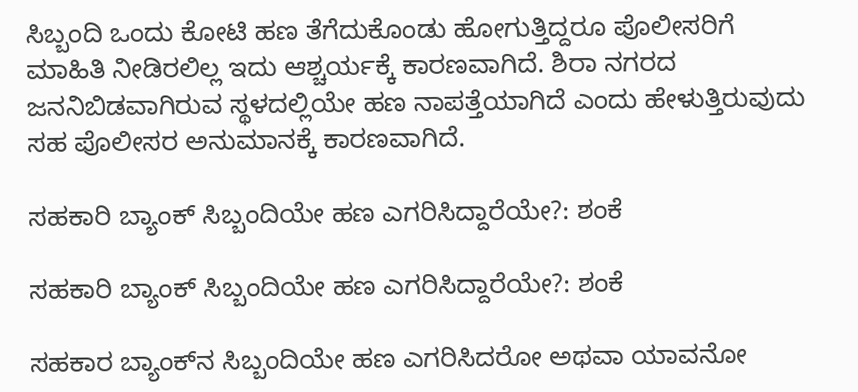ಸಿಬ್ಬಂದಿ ಒಂದು ಕೋಟಿ ಹಣ ತೆಗೆದುಕೊಂಡು ಹೋಗುತ್ತಿದ್ದರೂ ಪೊಲೀಸರಿಗೆ ಮಾಹಿತಿ ನೀಡಿರಲಿಲ್ಲ ಇದು ಆಶ್ಚರ್ಯಕ್ಕೆ ಕಾರಣವಾಗಿದೆ. ಶಿರಾ ನಗರದ ಜನನಿಬಿಡವಾಗಿರುವ ಸ್ಥಳದಲ್ಲಿಯೇ ಹಣ ನಾಪತ್ತೆಯಾಗಿದೆ ಎಂದು ಹೇಳುತ್ತಿರುವುದು ಸಹ ಪೊಲೀಸರ ಅನುಮಾನಕ್ಕೆ ಕಾರಣವಾಗಿದೆ.

ಸಹಕಾರಿ ಬ್ಯಾಂಕ್ ಸಿಬ್ಬಂದಿಯೇ ಹಣ ಎಗರಿಸಿದ್ದಾರೆಯೇ?: ಶಂಕೆ

ಸಹಕಾರಿ ಬ್ಯಾಂಕ್ ಸಿಬ್ಬಂದಿಯೇ ಹಣ ಎಗರಿಸಿದ್ದಾರೆಯೇ?: ಶಂಕೆ

ಸಹಕಾರ ಬ್ಯಾಂಕ್‌ನ ಸಿಬ್ಬಂದಿಯೇ ಹಣ ಎಗರಿಸಿದರೋ ಅಥವಾ ಯಾವನೋ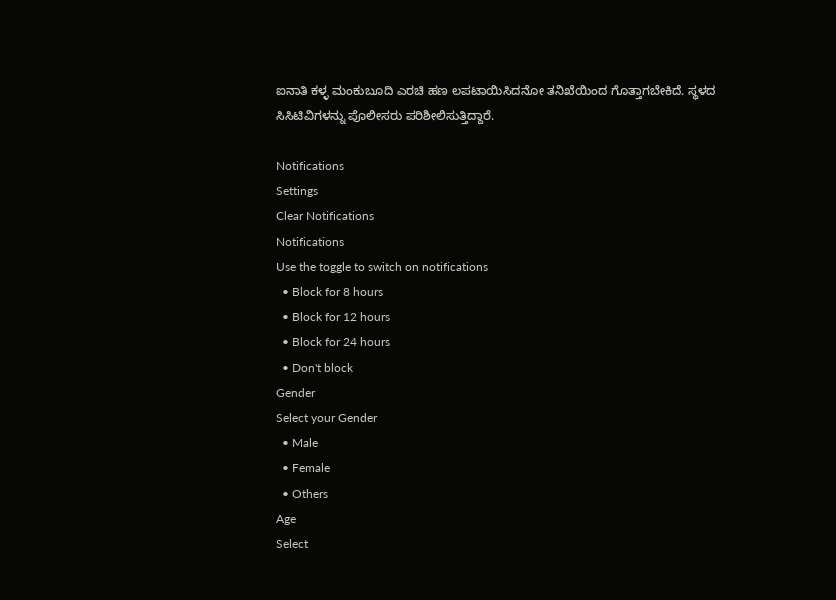ಐನಾತಿ ಕಳ್ಳ ಮಂಕುಬೂದಿ ಎರಚಿ ಹಣ ಲಪಟಾಯಿಸಿದನೋ ತನಿಖೆಯಿಂದ ಗೊತ್ತಾಗಬೇಕಿದೆ. ಸ್ಥಳದ ಸಿಸಿಟಿವಿಗಳನ್ನು ಪೊಲೀಸರು ಪರಿಶೀಲಿಸುತ್ತಿದ್ದಾರೆ.

Notifications
Settings
Clear Notifications
Notifications
Use the toggle to switch on notifications
  • Block for 8 hours
  • Block for 12 hours
  • Block for 24 hours
  • Don't block
Gender
Select your Gender
  • Male
  • Female
  • Others
Age
Select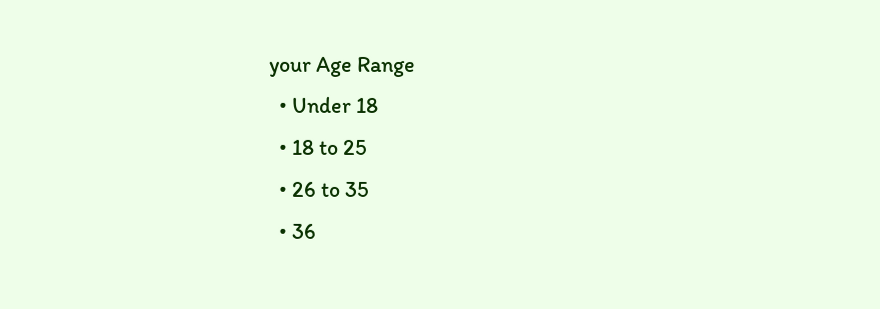your Age Range
  • Under 18
  • 18 to 25
  • 26 to 35
  • 36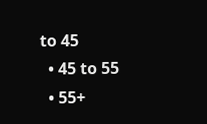to 45
  • 45 to 55
  • 55+